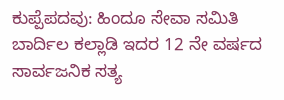ಕುಪ್ಪೆಪದವು: ಹಿಂದೂ ಸೇವಾ ಸಮಿತಿ ಬಾರ್ದಿಲ ಕಲ್ಲಾಡಿ ಇದರ 12 ನೇ ವರ್ಷದ ಸಾರ್ವಜನಿಕ ಸತ್ಯ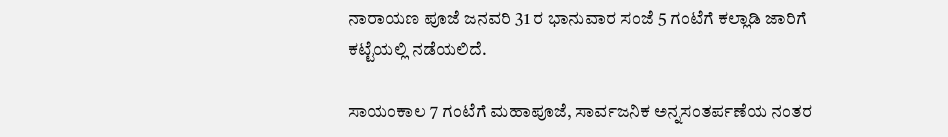ನಾರಾಯಣ ಪೂಜೆ ಜನವರಿ 31 ರ ಭಾನುವಾರ ಸಂಜೆ 5 ಗಂಟೆಗೆ ಕಲ್ಲಾಡಿ ಜಾರಿಗೆ ಕಟ್ಟೆಯಲ್ಲಿ ನಡೆಯಲಿದೆ.

ಸಾಯಂಕಾಲ 7 ಗಂಟೆಗೆ ಮಹಾಪೂಜೆ, ಸಾರ್ವಜನಿಕ ಅನ್ನಸಂತರ್ಪಣೆಯ ನಂತರ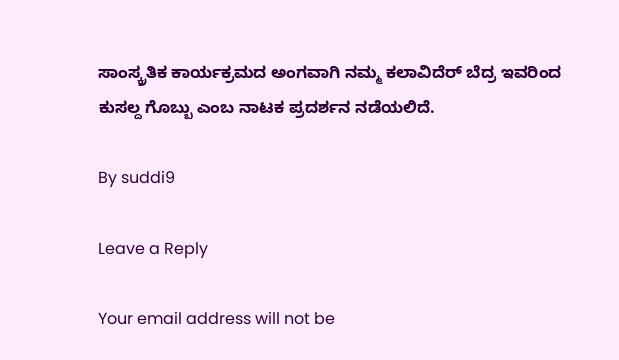ಸಾಂಸ್ಕ್ರತಿಕ ಕಾರ್ಯಕ್ರಮದ ಅಂಗವಾಗಿ ನಮ್ಮ ಕಲಾವಿದೆರ್ ಬೆದ್ರ ಇವರಿಂದ ಕುಸಲ್ದ ಗೊಬ್ಬು ಎಂಬ ನಾಟಕ ಪ್ರದರ್ಶನ ನಡೆಯಲಿದೆ.

By suddi9

Leave a Reply

Your email address will not be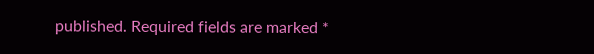published. Required fields are marked *